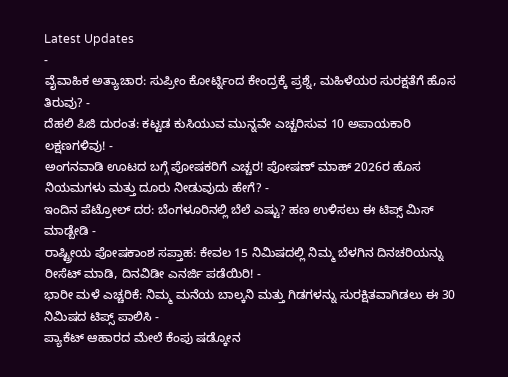Latest Updates
-
ವೈವಾಹಿಕ ಅತ್ಯಾಚಾರ: ಸುಪ್ರೀಂ ಕೋರ್ಟ್ನಿಂದ ಕೇಂದ್ರಕ್ಕೆ ಪ್ರಶ್ನೆ, ಮಹಿಳೆಯರ ಸುರಕ್ಷತೆಗೆ ಹೊಸ ತಿರುವು? -
ದೆಹಲಿ ಪಿಜಿ ದುರಂತ: ಕಟ್ಟಡ ಕುಸಿಯುವ ಮುನ್ನವೇ ಎಚ್ಚರಿಸುವ 10 ಅಪಾಯಕಾರಿ ಲಕ್ಷಣಗಳಿವು! -
ಅಂಗನವಾಡಿ ಊಟದ ಬಗ್ಗೆ ಪೋಷಕರಿಗೆ ಎಚ್ಚರ! ಪೋಷಣ್ ಮಾಹ್ 2026ರ ಹೊಸ ನಿಯಮಗಳು ಮತ್ತು ದೂರು ನೀಡುವುದು ಹೇಗೆ? -
ಇಂದಿನ ಪೆಟ್ರೋಲ್ ದರ: ಬೆಂಗಳೂರಿನಲ್ಲಿ ಬೆಲೆ ಎಷ್ಟು? ಹಣ ಉಳಿಸಲು ಈ ಟಿಪ್ಸ್ ಮಿಸ್ ಮಾಡ್ಬೇಡಿ -
ರಾಷ್ಟ್ರೀಯ ಪೋಷಕಾಂಶ ಸಪ್ತಾಹ: ಕೇವಲ 15 ನಿಮಿಷದಲ್ಲಿ ನಿಮ್ಮ ಬೆಳಗಿನ ದಿನಚರಿಯನ್ನು ರೀಸೆಟ್ ಮಾಡಿ, ದಿನವಿಡೀ ಎನರ್ಜಿ ಪಡೆಯಿರಿ! -
ಭಾರೀ ಮಳೆ ಎಚ್ಚರಿಕೆ: ನಿಮ್ಮ ಮನೆಯ ಬಾಲ್ಕನಿ ಮತ್ತು ಗಿಡಗಳನ್ನು ಸುರಕ್ಷಿತವಾಗಿಡಲು ಈ 30 ನಿಮಿಷದ ಟಿಪ್ಸ್ ಪಾಲಿಸಿ -
ಪ್ಯಾಕೆಟ್ ಆಹಾರದ ಮೇಲೆ ಕೆಂಪು ಷಡ್ಕೋನ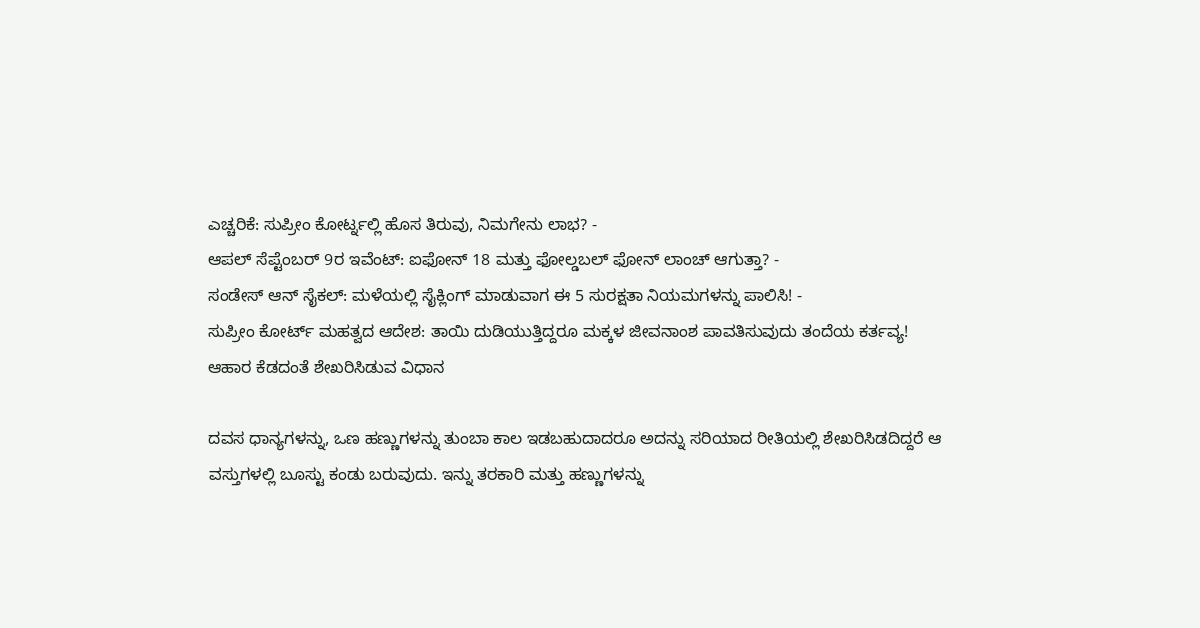ಎಚ್ಚರಿಕೆ: ಸುಪ್ರೀಂ ಕೋರ್ಟ್ನಲ್ಲಿ ಹೊಸ ತಿರುವು, ನಿಮಗೇನು ಲಾಭ? -
ಆಪಲ್ ಸೆಪ್ಟೆಂಬರ್ 9ರ ಇವೆಂಟ್: ಐಫೋನ್ 18 ಮತ್ತು ಫೋಲ್ಡಬಲ್ ಫೋನ್ ಲಾಂಚ್ ಆಗುತ್ತಾ? -
ಸಂಡೇಸ್ ಆನ್ ಸೈಕಲ್: ಮಳೆಯಲ್ಲಿ ಸೈಕ್ಲಿಂಗ್ ಮಾಡುವಾಗ ಈ 5 ಸುರಕ್ಷತಾ ನಿಯಮಗಳನ್ನು ಪಾಲಿಸಿ! -
ಸುಪ್ರೀಂ ಕೋರ್ಟ್ ಮಹತ್ವದ ಆದೇಶ: ತಾಯಿ ದುಡಿಯುತ್ತಿದ್ದರೂ ಮಕ್ಕಳ ಜೀವನಾಂಶ ಪಾವತಿಸುವುದು ತಂದೆಯ ಕರ್ತವ್ಯ!
ಆಹಾರ ಕೆಡದಂತೆ ಶೇಖರಿಸಿಡುವ ವಿಧಾನ

ದವಸ ಧಾನ್ಯಗಳನ್ನು, ಒಣ ಹಣ್ಣುಗಳನ್ನು ತುಂಬಾ ಕಾಲ ಇಡಬಹುದಾದರೂ ಅದನ್ನು ಸರಿಯಾದ ರೀತಿಯಲ್ಲಿ ಶೇಖರಿಸಿಡದಿದ್ದರೆ ಆ ವಸ್ತುಗಳಲ್ಲಿ ಬೂಸ್ಟು ಕಂಡು ಬರುವುದು. ಇನ್ನು ತರಕಾರಿ ಮತ್ತು ಹಣ್ಣುಗಳನ್ನು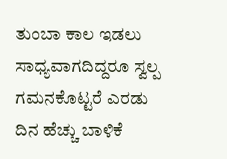ತುಂಬಾ ಕಾಲ ಇಡಲು ಸಾಧ್ಯವಾಗದಿದ್ದರೂ ಸ್ವಲ್ಪ ಗಮನಕೊಟ್ಟರೆ ಎರಡು ದಿನ ಹೆಚ್ಚು ಬಾಳಿಕೆ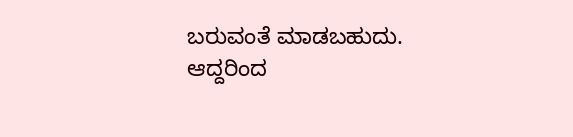ಬರುವಂತೆ ಮಾಡಬಹುದು.
ಆದ್ದರಿಂದ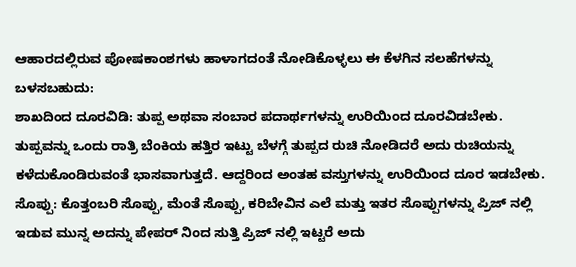ಆಹಾರದಲ್ಲಿರುವ ಪೋಷಕಾಂಶಗಳು ಹಾಳಾಗದಂತೆ ನೋಡಿಕೊಳ್ಳಲು ಈ ಕೆಳಗಿನ ಸಲಹೆಗಳನ್ನು ಬಳಸಬಹುದು:
ಶಾಖದಿಂದ ದೂರವಿಡಿ: ತುಪ್ಪ ಅಥವಾ ಸಂಬಾರ ಪದಾರ್ಥಗಳನ್ನು ಉರಿಯಿಂದ ದೂರವಿಡಬೇಕು. ತುಪ್ಪವನ್ನು ಒಂದು ರಾತ್ರಿ ಬೆಂಕಿಯ ಹತ್ತಿರ ಇಟ್ಟು ಬೆಳಗ್ಗೆ ತುಪ್ಪದ ರುಚಿ ನೋಡಿದರೆ ಅದು ರುಚಿಯನ್ನು ಕಳೆದುಕೊಂಡಿರುವಂತೆ ಭಾಸವಾಗುತ್ತದೆ. ಆದ್ದರಿಂದ ಅಂತಹ ವಸ್ತುಗಳನ್ನು ಉರಿಯಿಂದ ದೂರ ಇಡಬೇಕು.
ಸೊಪ್ಪು: ಕೊತ್ತಂಬರಿ ಸೊಪ್ಪು, ಮೆಂತೆ ಸೊಪ್ಪು, ಕರಿಬೇವಿನ ಎಲೆ ಮತ್ತು ಇತರ ಸೊಪ್ಪುಗಳನ್ನು ಪ್ರಿಜ್ ನಲ್ಲಿ ಇಡುವ ಮುನ್ನ ಅದನ್ನು ಪೇಪರ್ ನಿಂದ ಸುತ್ತಿ ಪ್ರಿಜ್ ನಲ್ಲಿ ಇಟ್ಟರೆ ಅದು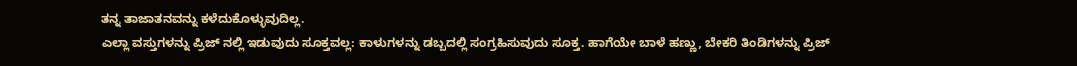ತನ್ನ ತಾಜಾತನವನ್ನು ಕಳೆದುಕೊಳ್ಳುವುದಿಲ್ಲ.
ಎಲ್ಲಾ ವಸ್ತುಗಳನ್ನು ಪ್ರಿಜ್ ನಲ್ಲಿ ಇಡುವುದು ಸೂಕ್ತವಲ್ಲ: ಕಾಳುಗಳನ್ನು ಡಬ್ಬದಲ್ಲಿ ಸಂಗ್ರಹಿಸುವುದು ಸೂಕ್ತ. ಹಾಗೆಯೇ ಬಾಳೆ ಹಣ್ಣು, ಬೇಕರಿ ತಿಂಡಿಗಳನ್ನು ಪ್ರಿಜ್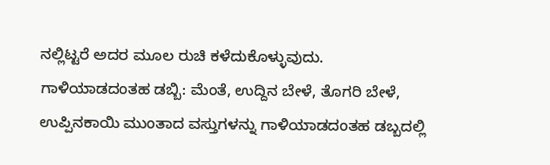ನಲ್ಲಿಟ್ಟರೆ ಅದರ ಮೂಲ ರುಚಿ ಕಳೆದುಕೊಳ್ಳುವುದು.
ಗಾಳಿಯಾಡದಂತಹ ಡಬ್ಬಿ: ಮೆಂತೆ, ಉದ್ದಿನ ಬೇಳೆ, ತೊಗರಿ ಬೇಳೆ, ಉಪ್ಪಿನಕಾಯಿ ಮುಂತಾದ ವಸ್ತುಗಳನ್ನು ಗಾಳಿಯಾಡದಂತಹ ಡಬ್ಬದಲ್ಲಿ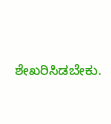ಶೇಖರಿಸಿಡಬೇಕು.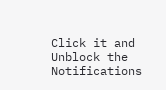Click it and Unblock the Notifications